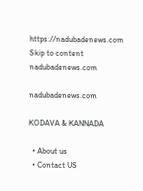https://nadubadenews.com
Skip to content
nadubadenews.com

nadubadenews.com

KODAVA & KANNADA

  • About us
  • Contact US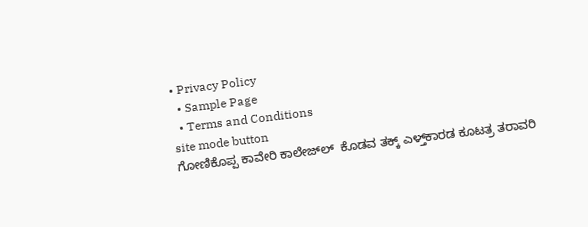• Privacy Policy
  • Sample Page
  • Terms and Conditions
site mode button
ಗೋಣಿಕೊಪ್ಪ ಕಾವೇರಿ ಕಾಲೇಜ್‌ಲ್‌  ಕೊಡವ ತಕ್ಕ್ ಎಳ್ತ್‌ಕಾರಡ ಕೂಟತ್ರ ತರಾವರಿ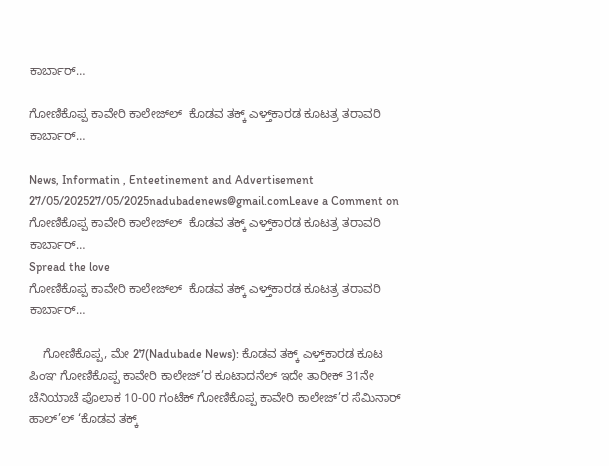ಕಾರ್ಬಾರ್…

ಗೋಣಿಕೊಪ್ಪ ಕಾವೇರಿ ಕಾಲೇಜ್‌ಲ್‌  ಕೊಡವ ತಕ್ಕ್ ಎಳ್ತ್‌ಕಾರಡ ಕೂಟತ್ರ ತರಾವರಿ ಕಾರ್ಬಾರ್…

News, Informatin , Enteetinement and Advertisement
27/05/202527/05/2025nadubadenews@gmail.comLeave a Comment on ಗೋಣಿಕೊಪ್ಪ ಕಾವೇರಿ ಕಾಲೇಜ್‌ಲ್‌  ಕೊಡವ ತಕ್ಕ್ ಎಳ್ತ್‌ಕಾರಡ ಕೂಟತ್ರ ತರಾವರಿ ಕಾರ್ಬಾರ್…
Spread the love
ಗೋಣಿಕೊಪ್ಪ ಕಾವೇರಿ ಕಾಲೇಜ್‌ಲ್‌  ಕೊಡವ ತಕ್ಕ್ ಎಳ್ತ್‌ಕಾರಡ ಕೂಟತ್ರ ತರಾವರಿ ಕಾರ್ಬಾರ್…

    ಗೋಣಿಕೊಪ್ಪ, ಮೇ 27(Nadubade News): ಕೊಡವ ತಕ್ಕ್ ಎಳ್ತ್‌ಕಾರಡ ಕೂಟ ಪಿಂಞ ಗೋಣಿಕೊಪ್ಪ ಕಾವೇರಿ ಕಾಲೇಜ್’ರ ಕೂಟಾದನೆಲ್ ಇದೇ ತಾರೀಕ್ 31ನೇ ಚೆನಿಯಾಚೆ ಪೊಲಾಕ 10-00 ಗಂಟೆಕ್ ಗೋಣಿಕೊಪ್ಪ ಕಾವೇರಿ ಕಾಲೇಜ್’ರ ಸೆಮಿನಾರ್ ಹಾಲ್’ಲ್ ‘ಕೊಡವ ತಕ್ಕ್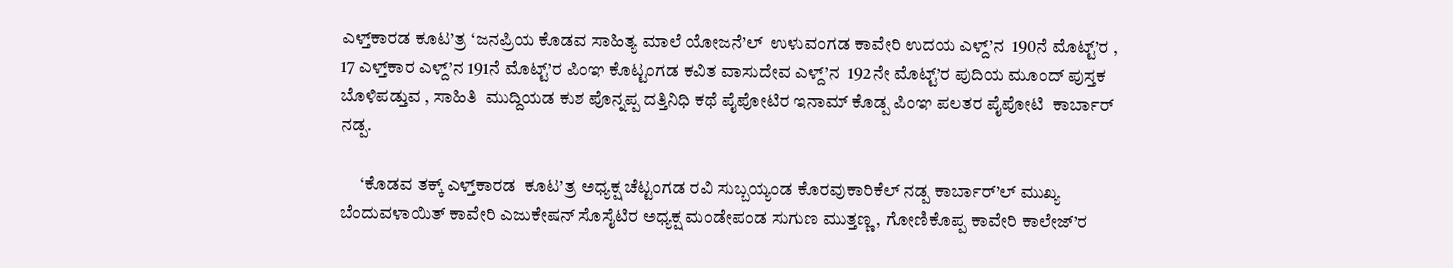ಎಳ್ತ್‌ಕಾರಡ ಕೂಟ’ತ್ರ ‘ಜನಪ್ರಿಯ ಕೊಡವ ಸಾಹಿತ್ಯ ಮಾಲೆ ಯೋಜನೆ’ಲ್  ಉಳುವಂಗಡ ಕಾವೇರಿ ಉದಯ ಎಳ್ದ್’ನ  190ನೆ ಮೊಟ್ಟ್’ರ , 17 ಎಳ್ತ್‌ಕಾರ ಎಳ್ದ್’ನ 191ನೆ ಮೊಟ್ಟ್’ರ ಪಿಂಞ ಕೊಟ್ಟಂಗಡ ಕವಿತ ವಾಸುದೇವ ಎಳ್ದ್’ನ  192ನೇ ಮೊಟ್ಟ್’ರ ಪುದಿಯ ಮೂಂದ್ ಪುಸ್ತಕ ಬೊಳಿಪಡ್ತುವ , ಸಾಹಿತಿ  ಮುದ್ದಿಯಡ ಕುಶ ಪೊನ್ನಪ್ಪ ದತ್ತಿನಿಧಿ ಕಥೆ ಪೈಪೋಟಿರ ಇನಾಮ್ ಕೊಡ್ಪ ಪಿಂಞ ಪಲತರ ಪೈಪೋಟಿ  ಕಾರ್ಬಾರ್ ನಡ್ಪ.

      ‘ಕೊಡವ ತಕ್ಕ್ ಎಳ್ತ್‌ಕಾರಡ  ಕೂಟ’ತ್ರ ಅಧ್ಯಕ್ಷ ಚೆಟ್ಟಂಗಡ ರವಿ ಸುಬ್ಬಯ್ಯಂಡ ಕೊರವುಕಾರಿಕೆಲ್ ನಡ್ಪ ಕಾರ್ಬಾರ್’ಲ್ ಮುಖ್ಯ ಬೆಂದುವಳಾಯಿತ್ ಕಾವೇರಿ ಎಜುಕೇಷನ್ ಸೊಸೈಟಿರ ಅಧ್ಯಕ್ಷ ಮಂಡೇಪಂಡ ಸುಗುಣ ಮುತ್ತಣ್ಣ, ಗೋಣಿಕೊಪ್ಪ ಕಾವೇರಿ ಕಾಲೇಜ್’ರ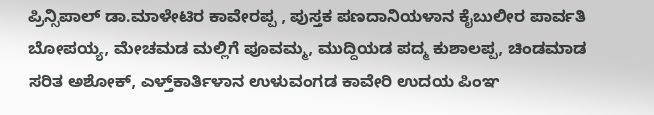ಪ್ರಿನ್ಸಿಪಾಲ್ ಡಾ.ಮಾಳೇಟಿರ ಕಾವೇರಪ್ಪ , ಪುಸ್ತಕ ಪಣದಾನಿಯಳಾನ ಕೈಬುಲೀರ ಪಾರ್ವತಿ ಬೋಪಯ್ಯ, ಮೇಚಮಡ ಮಲ್ಲಿಗೆ ಪೂವಮ್ಮ, ಮುದ್ದಿಯಡ ಪದ್ಮ ಕುಶಾಲಪ್ಪ, ಚಿಂಡಮಾಡ ಸರಿತ ಅಶೋಕ್, ಎಳ್ತ್‌ಕಾರ್ತಿಳಾನ ಉಳುವಂಗಡ ಕಾವೇರಿ ಉದಯ ಪಿಂಞ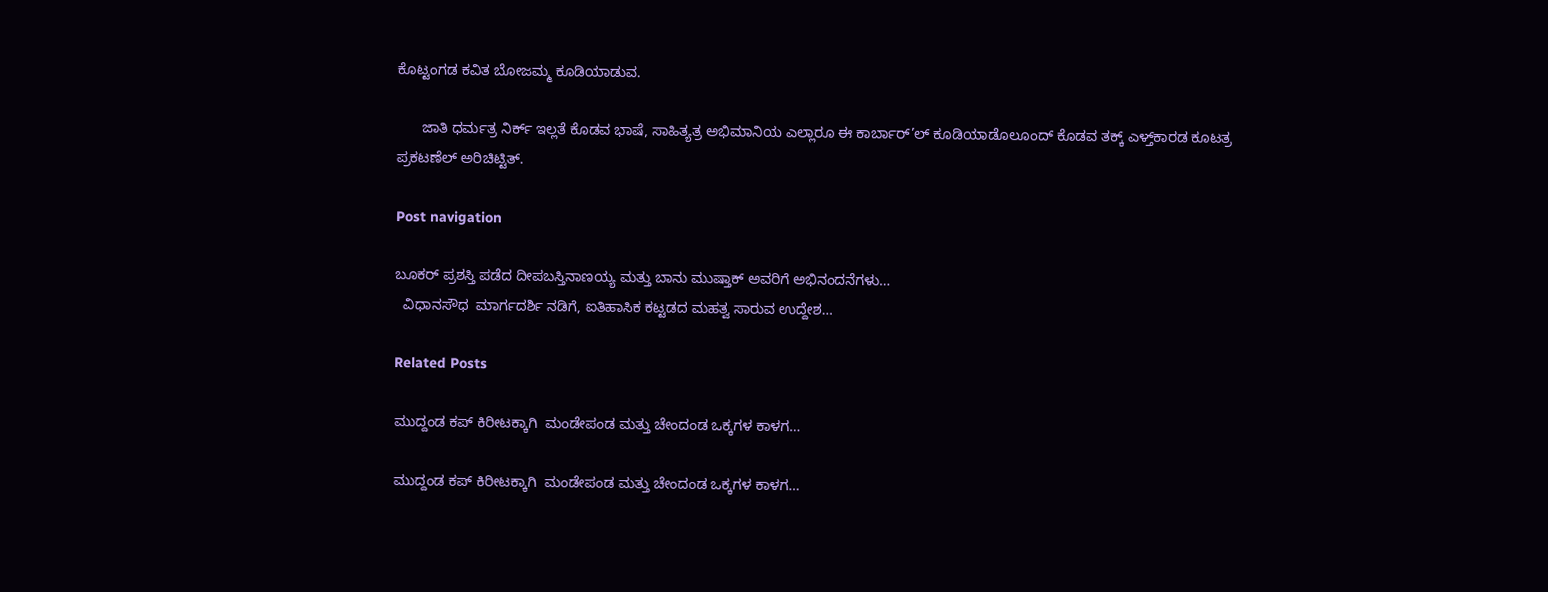ಕೊಟ್ಟಂಗಡ ಕವಿತ ಬೋಜಮ್ಮ ಕೂಡಿಯಾಡುವ.

      ಜಾತಿ ಧರ್ಮತ್ರ ನಿರ್ಕ್ ಇಲ್ಲತೆ ಕೊಡವ ಭಾಷೆ, ಸಾಹಿತ್ಯತ್ರ ಅಭಿಮಾನಿಯ ಎಲ್ಲಾರೂ ಈ ಕಾರ್ಬಾರ್’ಲ್ ಕೂಡಿಯಾಡೊಲೂಂದ್ ಕೊಡವ ತಕ್ಕ್ ಎಳ್ತ್‌ಕಾರಡ ಕೂಟತ್ರ ಪ್ರಕಟಣೆಲ್ ಅರಿಚಿಟ್ಟಿತ್.

Post navigation

ಬೂಕರ್‌ ಪ್ರಶಸ್ತಿ ಪಡೆದ ದೀಪಬಸ್ತಿನಾಣಯ್ಯ ಮತ್ತು ಬಾನು ಮುಷ್ತಾಕ್‌ ಅವರಿಗೆ ಅಭಿನಂದನೆಗಳು…
  ವಿಧಾನಸೌಧ  ಮಾರ್ಗದರ್ಶಿ ನಡಿಗೆ, ಐತಿಹಾಸಿಕ ಕಟ್ಟಡದ ಮಹತ್ವ ಸಾರುವ ಉದ್ದೇಶ…

Related Posts

ಮುದ್ದಂಡ ಕಪ್ ಕಿರೀಟಕ್ಕಾಗಿ  ಮಂಡೇಪಂಡ ಮತ್ತು ಚೇಂದಂಡ ಒಕ್ಕಗಳ ಕಾಳಗ…

ಮುದ್ದಂಡ ಕಪ್ ಕಿರೀಟಕ್ಕಾಗಿ  ಮಂಡೇಪಂಡ ಮತ್ತು ಚೇಂದಂಡ ಒಕ್ಕಗಳ ಕಾಳಗ…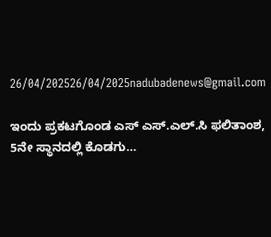26/04/202526/04/2025nadubadenews@gmail.com

ಇಂದು ಪ್ರಕಟಗೊಂಡ ಎಸ್ ಎಸ್.ಎಲ್.ಸಿ ಫಲಿತಾಂಶ, 5ನೇ ಸ್ಥಾನದಲ್ಲಿ ಕೊಡಗು…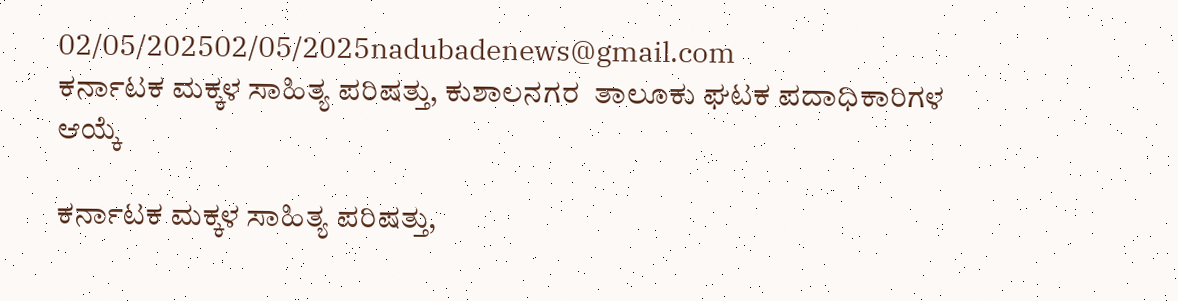02/05/202502/05/2025nadubadenews@gmail.com
ಕರ್ನಾಟಕ ಮಕ್ಕಳ ಸಾಹಿತ್ಯ ಪರಿಷತ್ತು, ಕುಶಾಲನಗರ  ತಾಲೂಕು ಘಟಕ ಪದಾಧಿಕಾರಿಗಳ ಆಯ್ಕೆ

ಕರ್ನಾಟಕ ಮಕ್ಕಳ ಸಾಹಿತ್ಯ ಪರಿಷತ್ತು,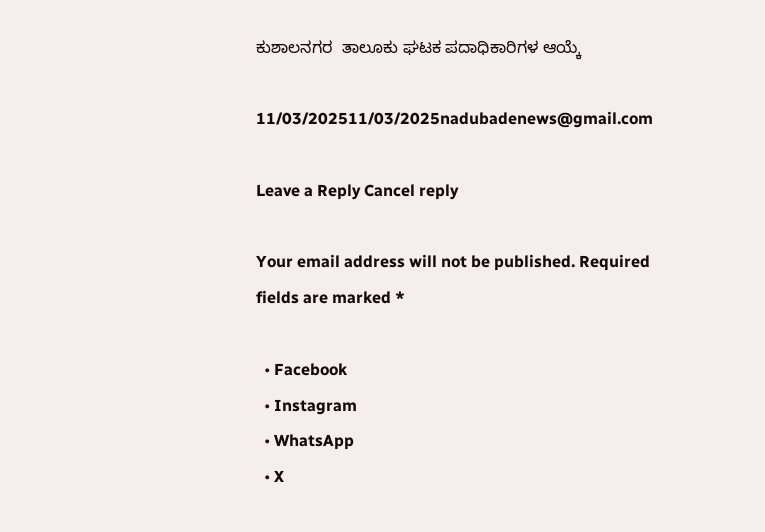ಕುಶಾಲನಗರ  ತಾಲೂಕು ಘಟಕ ಪದಾಧಿಕಾರಿಗಳ ಆಯ್ಕೆ

11/03/202511/03/2025nadubadenews@gmail.com

Leave a Reply Cancel reply

Your email address will not be published. Required fields are marked *

  • Facebook
  • Instagram
  • WhatsApp
  • X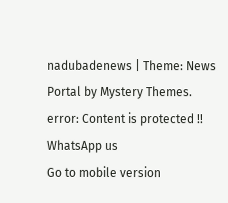nadubadenews | Theme: News Portal by Mystery Themes.
error: Content is protected !!
WhatsApp us
Go to mobile version